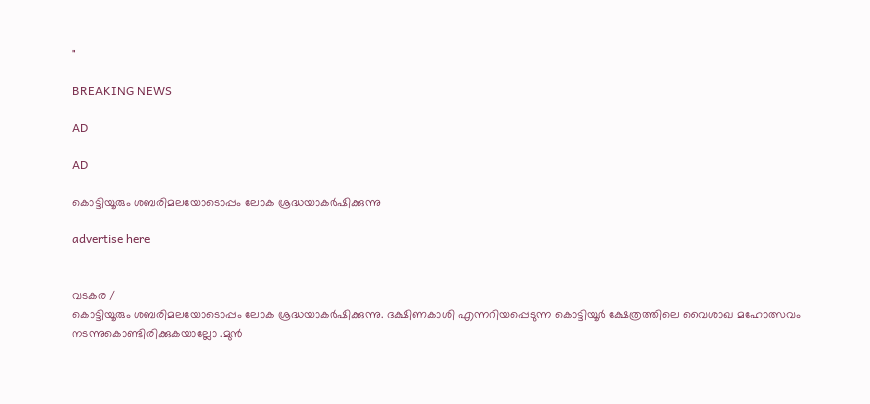"

BREAKING NEWS

AD

AD

കൊട്ടിയൂരും ശബരിമലയോടൊപ്പം ലോക ശ്രദ്ധയാകർഷിക്കുന്നു

advertise here


വടകര /
കൊട്ടിയൂരും ശബരിമലയോടൊപ്പം ലോക ശ്രദ്ധയാകർഷിക്കുന്നു. ദക്ഷിണകാശി എന്നറിയപ്പെടുന്ന കൊട്ടിയൂർ ക്ഷേത്രത്തിലെ വൈശാഖ മഹോത്സവം നടന്നുകൊണ്ടിരിക്കുകയാല്ലോ .മുൻ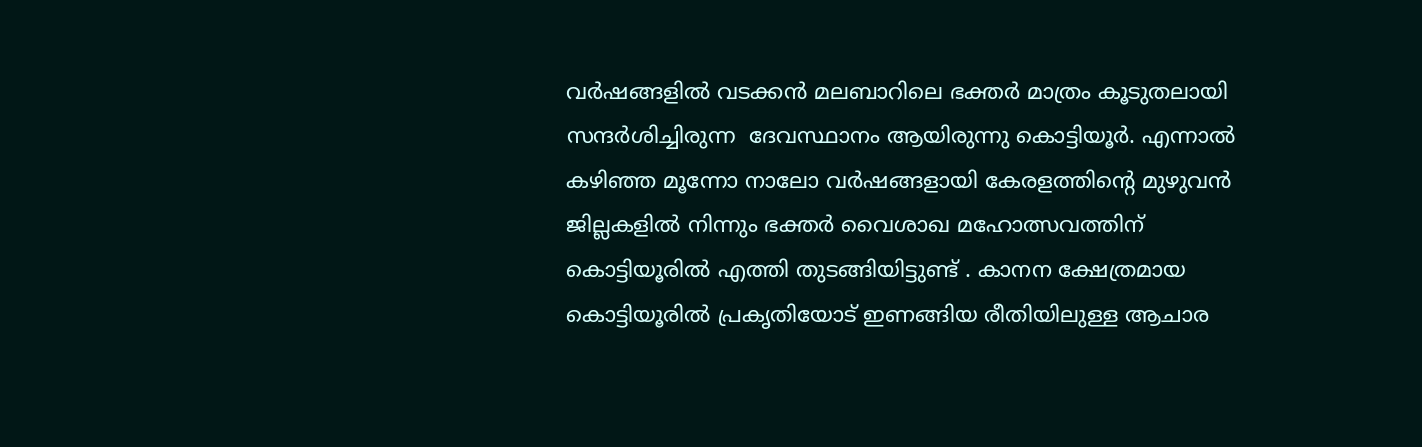വർഷങ്ങളിൽ വടക്കൻ മലബാറിലെ ഭക്തർ മാത്രം കൂടുതലായി സന്ദർശിച്ചിരുന്ന  ദേവസ്ഥാനം ആയിരുന്നു കൊട്ടിയൂർ. എന്നാൽ കഴിഞ്ഞ മൂന്നോ നാലോ വർഷങ്ങളായി കേരളത്തിന്റെ മുഴുവൻ ജില്ലകളിൽ നിന്നും ഭക്തർ വൈശാഖ മഹോത്സവത്തിന് കൊട്ടിയൂരിൽ എത്തി തുടങ്ങിയിട്ടുണ്ട് . കാനന ക്ഷേത്രമായ കൊട്ടിയൂരിൽ പ്രകൃതിയോട് ഇണങ്ങിയ രീതിയിലുള്ള ആചാര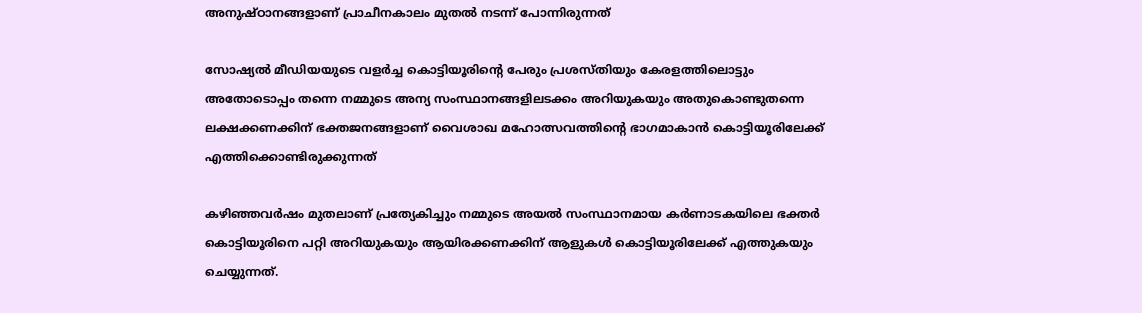അനുഷ്ഠാനങ്ങളാണ് പ്രാചീനകാലം മുതൽ നടന്ന് പോന്നിരുന്നത്

സോഷ്യൽ മീഡിയയുടെ വളർച്ച കൊട്ടിയൂരിന്റെ പേരും പ്രശസ്തിയും കേരളത്തിലൊട്ടും അതോടൊപ്പം തന്നെ നമ്മുടെ അന്യ സംസ്ഥാനങ്ങളിലടക്കം അറിയുകയും അതുകൊണ്ടുതന്നെ ലക്ഷക്കണക്കിന് ഭക്തജനങ്ങളാണ് വൈശാഖ മഹോത്സവത്തിന്റെ ഭാഗമാകാൻ കൊട്ടിയൂരിലേക്ക് എത്തിക്കൊണ്ടിരുക്കുന്നത്

കഴിഞ്ഞവർഷം മുതലാണ് പ്രത്യേകിച്ചും നമ്മുടെ അയൽ സംസ്ഥാനമായ കർണാടകയിലെ ഭക്തർ കൊട്ടിയൂരിനെ പറ്റി അറിയുകയും ആയിരക്കണക്കിന് ആളുകൾ കൊട്ടിയൂരിലേക്ക് എത്തുകയും ചെയ്യുന്നത്.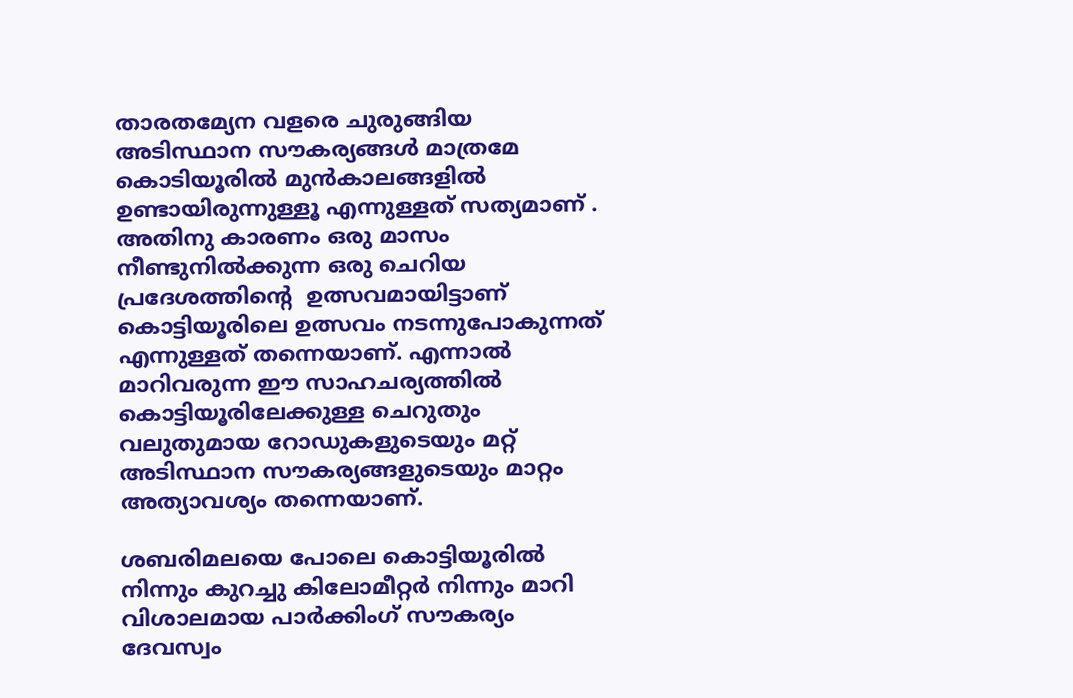താരതമ്യേന വളരെ ചുരുങ്ങിയ അടിസ്ഥാന സൗകര്യങ്ങൾ മാത്രമേ കൊടിയൂരിൽ മുൻകാലങ്ങളിൽ ഉണ്ടായിരുന്നുള്ളൂ എന്നുള്ളത് സത്യമാണ് . അതിനു കാരണം ഒരു മാസം നീണ്ടുനിൽക്കുന്ന ഒരു ചെറിയ പ്രദേശത്തിൻ്റെ  ഉത്സവമായിട്ടാണ് കൊട്ടിയൂരിലെ ഉത്സവം നടന്നുപോകുന്നത് എന്നുള്ളത് തന്നെയാണ്. എന്നാൽ മാറിവരുന്ന ഈ സാഹചര്യത്തിൽ കൊട്ടിയൂരിലേക്കുള്ള ചെറുതും വലുതുമായ റോഡുകളുടെയും മറ്റ് അടിസ്ഥാന സൗകര്യങ്ങളുടെയും മാറ്റം അത്യാവശ്യം തന്നെയാണ്.

ശബരിമലയെ പോലെ കൊട്ടിയൂരിൽ നിന്നും കുറച്ചു കിലോമീറ്റർ നിന്നും മാറി വിശാലമായ പാർക്കിംഗ് സൗകര്യം ദേവസ്വം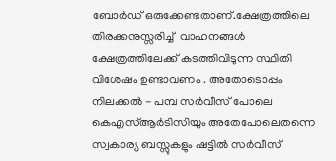ബോർഡ് ഒരുക്കേണ്ടതാണ്.ക്ഷേത്രത്തിലെ തിരക്കനുസ്സരിച്ച്  വാഹനങ്ങൾ ക്ഷേത്രത്തിലേക്ക് കടത്തിവിടുന്ന സ്ഥിതി വിശേഷം ഉണ്ടാവണം . അതോടൊപ്പം നിലക്കൽ - പമ്പ സർവീസ് പോലെ കെഎസ്ആർടിസിയും അതേപോലെതന്നെ സ്വകാര്യ ബസ്സുകളും ഷട്ടിൽ സർവീസ്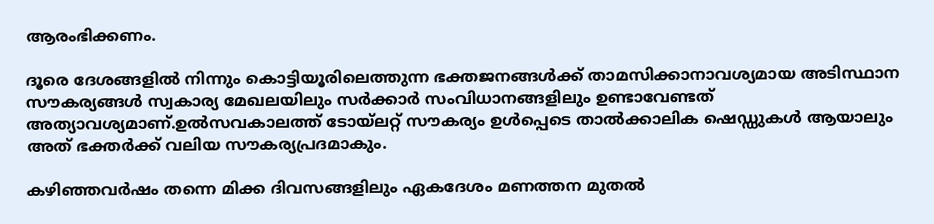ആരംഭിക്കണം.

ദൂരെ ദേശങ്ങളിൽ നിന്നും കൊട്ടിയൂരിലെത്തുന്ന ഭക്തജനങ്ങൾക്ക് താമസിക്കാനാവശ്യമായ അടിസ്ഥാന സൗകര്യങ്ങൾ സ്വകാര്യ മേഖലയിലും സർക്കാർ സംവിധാനങ്ങളിലും ഉണ്ടാവേണ്ടത് അത്യാവശ്യമാണ്.ഉൽസവകാലത്ത് ടോയ്‌ലറ്റ് സൗകര്യം ഉൾപ്പെടെ താൽക്കാലിക ഷെഡ്ഡുകൾ ആയാലും അത് ഭക്തർക്ക് വലിയ സൗകര്യപ്രദമാകും.

കഴിഞ്ഞവർഷം തന്നെ മിക്ക ദിവസങ്ങളിലും ഏകദേശം മണത്തന മുതൽ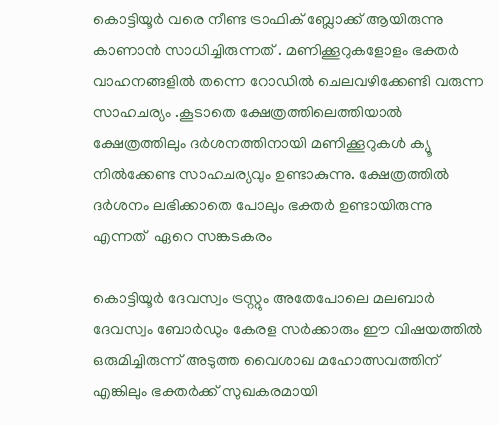കൊട്ടിയൂർ വരെ നീണ്ട ട്രാഫിക് ബ്ലോക്ക് ആയിരുന്നു കാണാൻ സാധിച്ചിരുന്നത് . മണിക്കൂറുകളോളം ഭക്തർ വാഹനങ്ങളിൽ തന്നെ റോഡിൽ ചെലവഴിക്കേണ്ടി വരുന്ന സാഹചര്യം .കൂടാതെ ക്ഷേത്രത്തിലെത്തിയാൽ ക്ഷേത്രത്തിലും ദർശനത്തിനായി മണിക്കൂറുകൾ ക്യൂ നിൽക്കേണ്ട സാഹചര്യവും ഉണ്ടാകുന്നു. ക്ഷേത്രത്തിൽ ദർശനം ലഭിക്കാതെ പോലും ഭക്തർ ഉണ്ടായിരുന്നു എന്നത്  ഏറെ സങ്കടകരം

കൊട്ടിയൂർ ദേവസ്വം ട്രസ്റ്റും അതേപോലെ മലബാർ ദേവസ്വം ബോർഡും കേരള സർക്കാരും ഈ വിഷയത്തിൽ ഒരുമിച്ചിരുന്ന് അടുത്ത വൈശാഖ മഹോത്സവത്തിന് എങ്കിലും ഭക്തർക്ക് സുഖകരമായി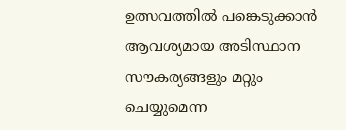ഉത്സവത്തിൽ പങ്കെടുക്കാൻ ആവശ്യമായ അടിസ്ഥാന സൗകര്യങ്ങളും മറ്റും ചെയ്യുമെന്ന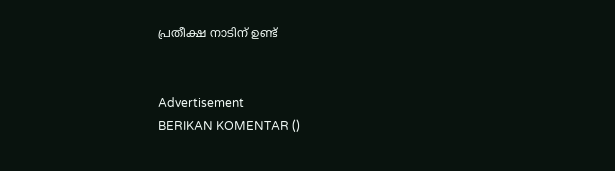പ്രതീക്ഷ നാടിന് ഉണ്ട്


Advertisement
BERIKAN KOMENTAR ()